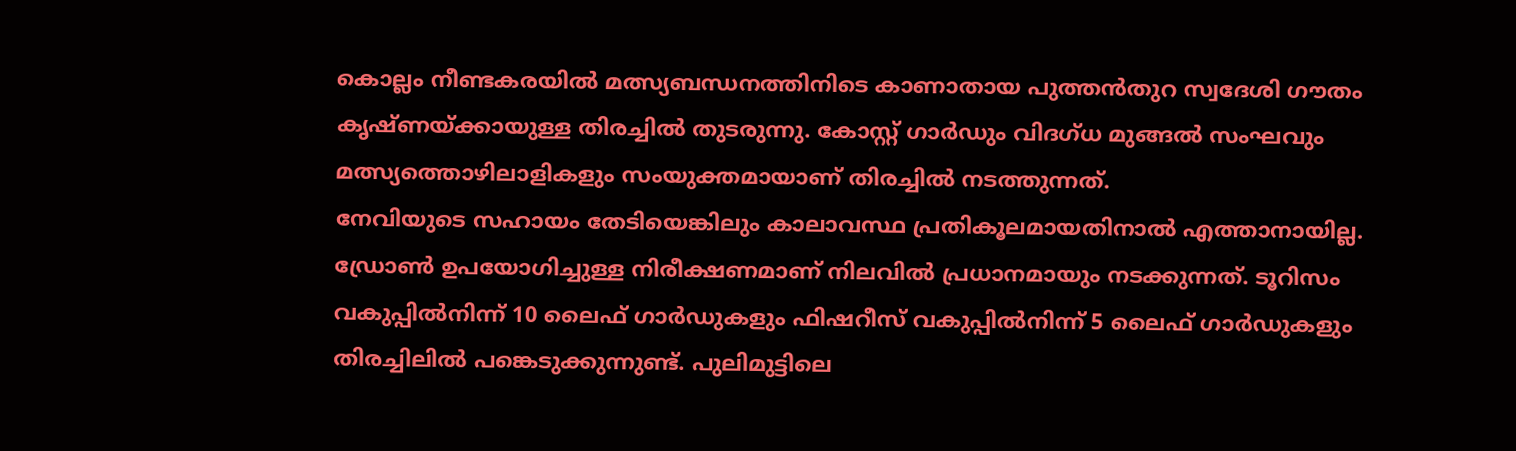കൊല്ലം നീണ്ടകരയിൽ മത്സ്യബന്ധനത്തിനിടെ കാണാതായ പുത്തൻതുറ സ്വദേശി ഗൗതം കൃഷ്ണയ്ക്കായുള്ള തിരച്ചിൽ തുടരുന്നു. കോസ്റ്റ് ഗാർഡും വിദഗ്ധ മുങ്ങൽ സംഘവും മത്സ്യത്തൊഴിലാളികളും സംയുക്തമായാണ് തിരച്ചിൽ നടത്തുന്നത്.
നേവിയുടെ സഹായം തേടിയെങ്കിലും കാലാവസ്ഥ പ്രതികൂലമായതിനാൽ എത്താനായില്ല. ഡ്രോൺ ഉപയോഗിച്ചുള്ള നിരീക്ഷണമാണ് നിലവിൽ പ്രധാനമായും നടക്കുന്നത്. ടൂറിസം വകുപ്പിൽനിന്ന് 10 ലൈഫ് ഗാർഡുകളും ഫിഷറീസ് വകുപ്പിൽനിന്ന് 5 ലൈഫ് ഗാർഡുകളും തിരച്ചിലിൽ പങ്കെടുക്കുന്നുണ്ട്. പുലിമുട്ടിലെ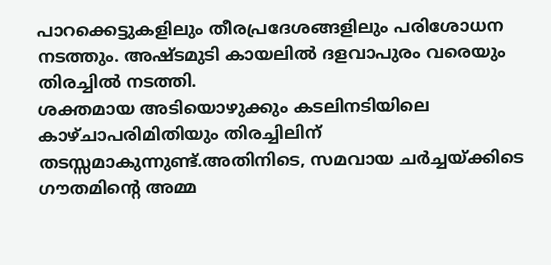പാറക്കെട്ടുകളിലും തീരപ്രദേശങ്ങളിലും പരിശോധന നടത്തും. അഷ്ടമുടി കായലിൽ ദളവാപുരം വരെയും തിരച്ചിൽ നടത്തി.
ശക്തമായ അടിയൊഴുക്കും കടലിനടിയിലെ കാഴ്ചാപരിമിതിയും തിരച്ചിലിന് തടസ്സമാകുന്നുണ്ട്.അതിനിടെ, സമവായ ചർച്ചയ്ക്കിടെ ഗൗതമിന്റെ അമ്മ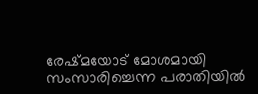രേഷ്മയോട് മോശമായി സംസാരിച്ചെന്ന പരാതിയിൽ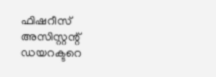ഫിഷറീസ് അസിസ്റ്റന്റ് ഡയറക്ടറെ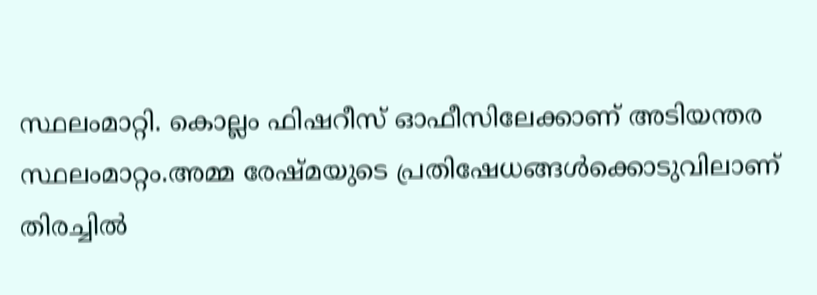സ്ഥലംമാറ്റി. കൊല്ലം ഫിഷറീസ് ഓഫീസിലേക്കാണ് അടിയന്തര സ്ഥലംമാറ്റം.അമ്മ രേഷ്മയുടെ പ്രതിഷേധങ്ങൾക്കൊടുവിലാണ് തിരച്ചിൽ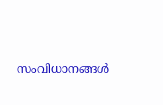സംവിധാനങ്ങൾ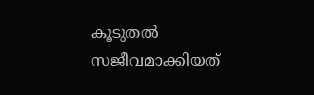കൂടുതൽ സജീവമാക്കിയത്